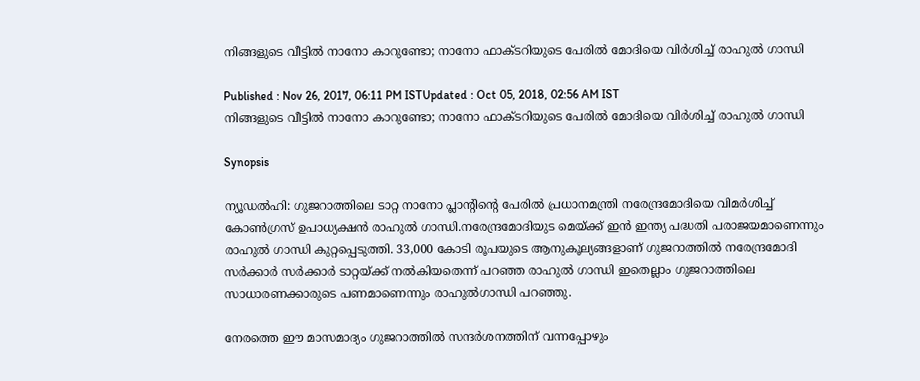നിങ്ങളുടെ വീട്ടില്‍ നാനോ കാറുണ്ടോ; നാനോ ഫാക്ടറിയുടെ പേരില്‍ മോദിയെ വിര്‍ശിച്ച് രാഹുല്‍ ഗാന്ധി

Published : Nov 26, 2017, 06:11 PM ISTUpdated : Oct 05, 2018, 02:56 AM IST
നിങ്ങളുടെ വീട്ടില്‍ നാനോ കാറുണ്ടോ; നാനോ ഫാക്ടറിയുടെ പേരില്‍ മോദിയെ വിര്‍ശിച്ച് രാഹുല്‍ ഗാന്ധി

Synopsis

ന്യൂഡല്‍ഹി: ഗുജറാത്തിലെ ടാറ്റ നാനോ പ്ലാന്റിന്റെ പേരില്‍ പ്രധാനമന്ത്രി നരേന്ദ്രമോദിയെ വിമര്‍ശിച്ച് കോണ്‍ഗ്രസ് ഉപാധ്യക്ഷന്‍ രാഹുല്‍ ഗാന്ധി.നരേന്ദ്രമോദിയുട മെയ്ക്ക് ഇന്‍ ഇന്ത്യ പദ്ധതി പരാജയമാണെന്നും രാഹുല്‍ ഗാന്ധി കുറ്റപ്പെടുത്തി. 33,000 കോടി രൂപയുടെ ആനുകൂല്യങ്ങളാണ് ഗുജറാത്തില്‍ നരേന്ദ്രമോദി സര്‍ക്കാര്‍ സര്‍ക്കാര്‍ ടാറ്റയ്ക്ക് നല്‍കിയതെന്ന് പറഞ്ഞ രാഹുല്‍ ഗാന്ധി ഇതെല്ലാം ഗുജറാത്തിലെ സാധാരണക്കാരുടെ പണമാണെന്നും രാഹുല്‍ഗാന്ധി പറഞ്ഞു.

നേരത്തെ ഈ മാസമാദ്യം ഗുജറാത്തില്‍ സന്ദര്‍ശനത്തിന് വന്നപ്പോഴും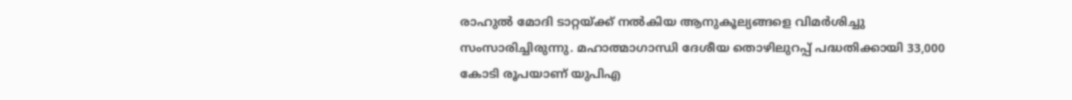രാഹുല്‍ മോദി ടാറ്റയ്ക്ക് നല്‍കിയ ആനുകൂല്യങ്ങളെ വിമര്‍ശിച്ചു സംസാരിച്ചിരുന്നു. മഹാത്മാഗാന്ധി ദേശീയ തൊഴിലുറപ്പ് പദ്ധതിക്കായി 33,000 കോടി രൂപയാണ് യുപിഎ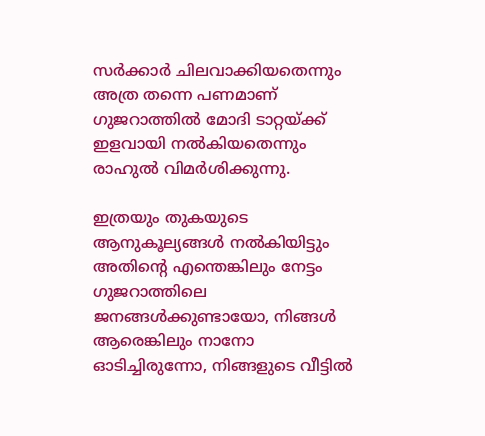സര്‍ക്കാര്‍ ചിലവാക്കിയതെന്നും അത്ര തന്നെ പണമാണ് ഗുജറാത്തില്‍ മോദി ടാറ്റയ്ക്ക് ഇളവായി നല്‍കിയതെന്നും രാഹുല്‍ വിമര്‍ശിക്കുന്നു.

ഇത്രയും തുകയുടെ ആനുകൂല്യങ്ങള്‍ നല്‍കിയിട്ടും അതിന്റെ എന്തെങ്കിലും നേട്ടം ഗുജറാത്തിലെ ജനങ്ങള്‍ക്കുണ്ടായോ, നിങ്ങള്‍ ആരെങ്കിലും നാനോ ഓടിച്ചിരുന്നോ, നിങ്ങളുടെ വീട്ടില്‍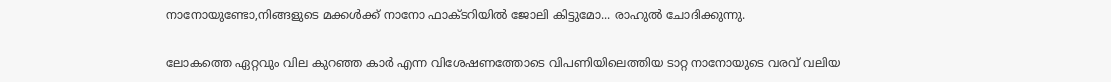നാനോയുണ്ടോ,നിങ്ങളുടെ മക്കള്‍ക്ക് നാനോ ഫാക്ടറിയില്‍ ജോലി കിട്ടുമോ... രാഹുല്‍ ചോദിക്കുന്നു.

ലോകത്തെ ഏറ്റവും വില കുറഞ്ഞ കാര്‍ എന്ന വിശേഷണത്തോടെ വിപണിയിലെത്തിയ ടാറ്റ നാനോയുടെ വരവ് വലിയ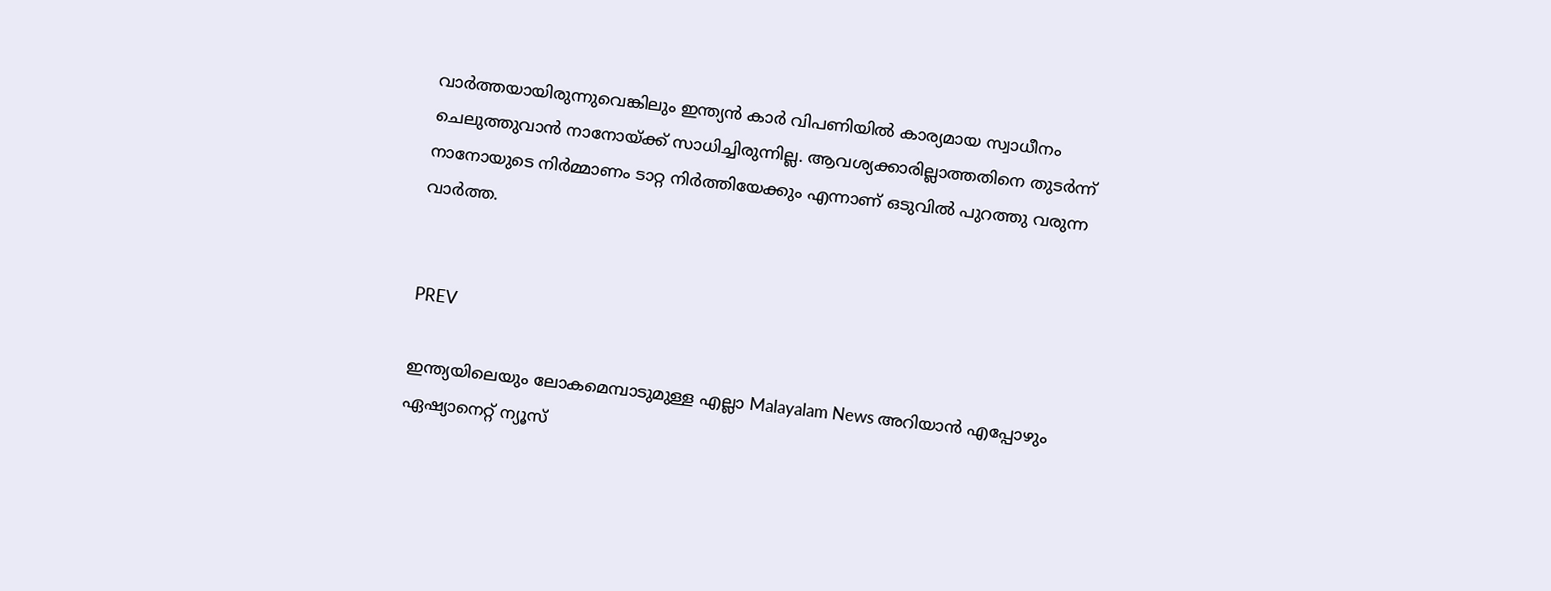വാര്‍ത്തയായിരുന്നുവെങ്കിലും ഇന്ത്യന്‍ കാര്‍ വിപണിയില്‍ കാര്യമായ സ്വാധീനം ചെലുത്തുവാന്‍ നാനോയ്ക്ക് സാധിച്ചിരുന്നില്ല. ആവശ്യക്കാരില്ലാത്തതിനെ തുടര്‍ന്ന് നാനോയുടെ നിര്‍മ്മാണം ടാറ്റ നിര്‍ത്തിയേക്കും എന്നാണ് ഒടുവില്‍ പുറത്തു വരുന്ന വാര്‍ത്ത.


PREV

ഇന്ത്യയിലെയും ലോകമെമ്പാടുമുള്ള എല്ലാ Malayalam News അറിയാൻ എപ്പോഴും ഏഷ്യാനെറ്റ് ന്യൂസ്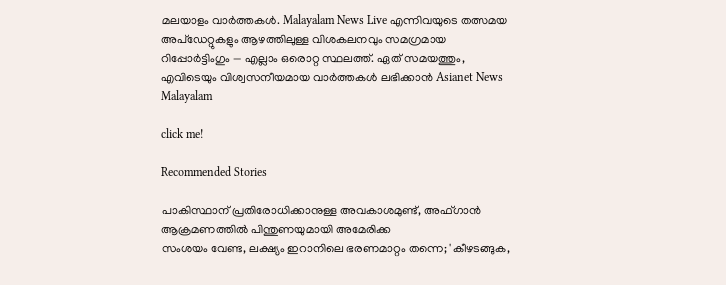മലയാളം വാർത്തകൾ. Malayalam News Live എന്നിവയുടെ തത്സമയ അപ്‌ഡേറ്റുകളും ആഴത്തിലുള്ള വിശകലനവും സമഗ്രമായ റിപ്പോർട്ടിംഗും — എല്ലാം ഒരൊറ്റ സ്ഥലത്ത്. ഏത് സമയത്തും, എവിടെയും വിശ്വസനീയമായ വാർത്തകൾ ലഭിക്കാൻ Asianet News Malayalam

click me!

Recommended Stories

പാകിസ്ഥാന് പ്രതിരോധിക്കാനുള്ള അവകാശമുണ്ട്, അഫ്ഗാൻ ആക്രമണത്തിൽ പിന്തുണയുമായി അമേരിക്ക
സംശയം വേണ്ട, ലക്ഷ്യം ഇറാനിലെ ഭരണമാറ്റം തന്നെ; 'കീഴടങ്ങുക,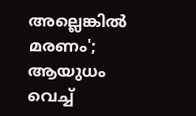അല്ലെങ്കിൽ മരണം'; ആയുധം വെച്ച്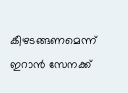കീഴടങ്ങണമെന്ന് ഇറാൻ സേനക്ക്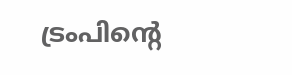ട്രംപിന്‍റെ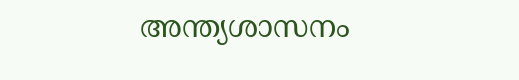അന്ത്യശാസനം